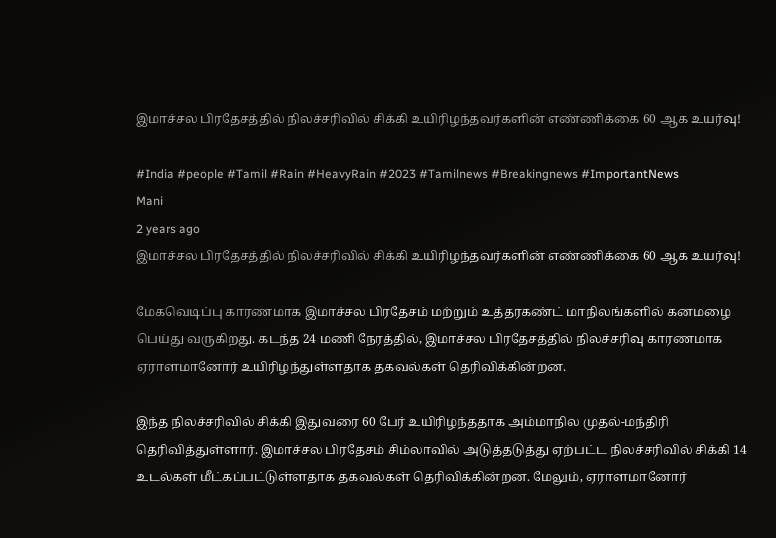இமாச்சல பிரதேசத்தில் நிலச்சரிவில் சிக்கி உயிரிழந்தவர்களின் எண்ணிக்கை 60 ஆக உயர்வு!

#India #people #Tamil #Rain #HeavyRain #2023 #Tamilnews #Breakingnews #ImportantNews
Mani
2 years ago
இமாச்சல பிரதேசத்தில் நிலச்சரிவில் சிக்கி உயிரிழந்தவர்களின் எண்ணிக்கை 60 ஆக உயர்வு!

மேகவெடிப்பு காரணமாக இமாச்சல பிரதேசம் மற்றும் உத்தரகண்ட் மாநிலங்களில் கனமழை பெய்து வருகிறது. கடந்த 24 மணி நேரத்தில், இமாச்சல பிரதேசத்தில் நிலச்சரிவு காரணமாக ஏராளமானோர் உயிரிழந்துள்ளதாக தகவல்கள் தெரிவிக்கின்றன.

இந்த நிலச்சரிவில் சிக்கி இதுவரை 60 பேர் உயிரிழந்ததாக அம்மாநில முதல்-மந்திரி தெரிவித்துள்ளார். இமாச்சல பிரதேசம் சிம்லாவில் அடுத்தடுத்து ஏற்பட்ட நிலச்சரிவில் சிக்கி 14 உடல்கள் மீட்கப்பட்டுள்ளதாக தகவல்கள் தெரிவிக்கின்றன. மேலும், ஏராளமானோர்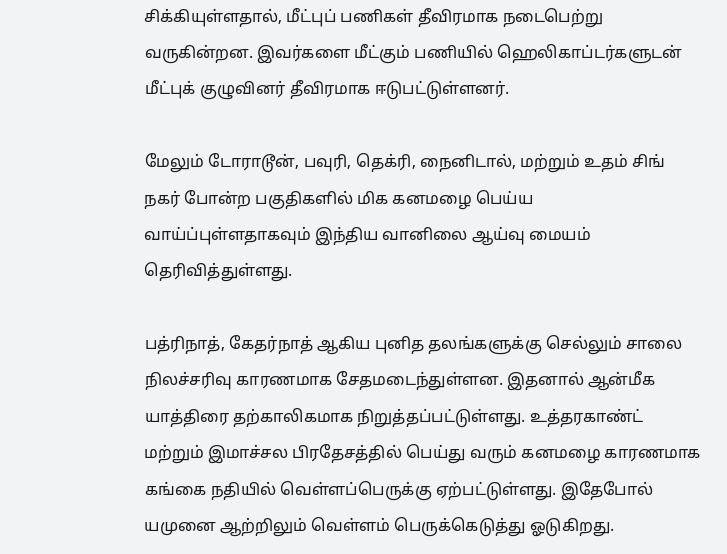சிக்கியுள்ளதால், மீட்புப் பணிகள் தீவிரமாக நடைபெற்று வருகின்றன. இவர்களை மீட்கும் பணியில் ஹெலிகாப்டர்களுடன் மீட்புக் குழுவினர் தீவிரமாக ஈடுபட்டுள்ளனர்.

மேலும் டோராடூன், பவுரி, தெக்ரி, நைனிடால், மற்றும் உதம் சிங் நகர் போன்ற பகுதிகளில் மிக கனமழை பெய்ய வாய்ப்புள்ளதாகவும் இந்திய வானிலை ஆய்வு மையம் தெரிவித்துள்ளது.

பத்ரிநாத், கேதர்நாத் ஆகிய புனித தலங்களுக்கு செல்லும் சாலை நிலச்சரிவு காரணமாக சேதமடைந்துள்ளன. இதனால் ஆன்மீக யாத்திரை தற்காலிகமாக நிறுத்தப்பட்டுள்ளது. உத்தரகாண்ட் மற்றும் இமாச்சல பிரதேசத்தில் பெய்து வரும் கனமழை காரணமாக கங்கை நதியில் வெள்ளப்பெருக்கு ஏற்பட்டுள்ளது. இதேபோல் யமுனை ஆற்றிலும் வெள்ளம் பெருக்கெடுத்து ஓடுகிறது.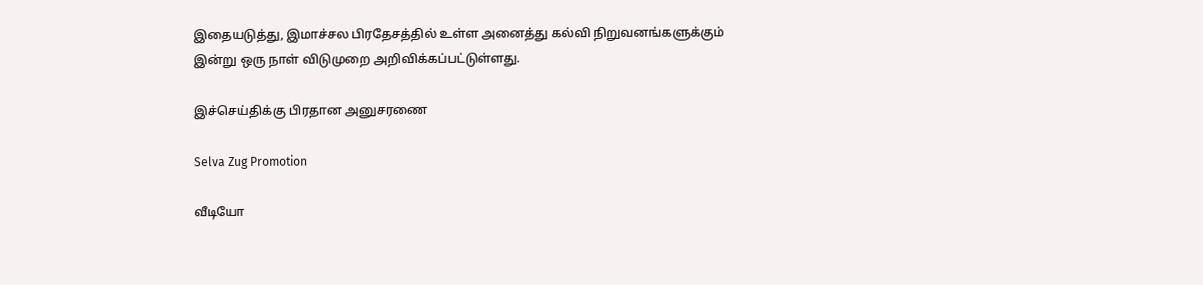இதையடுத்து, இமாச்சல பிரதேசத்தில் உள்ள அனைத்து கல்வி நிறுவனங்களுக்கும் இன்று ஒரு நாள் விடுமுறை அறிவிக்கப்பட்டுள்ளது.

இச்செய்திக்கு பிரதான அனுசரணை

Selva Zug Promotion

வீடியோ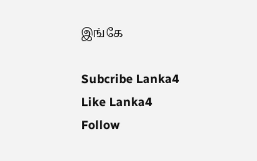இங்கே

Subcribe Lanka4
Like Lanka4
Follow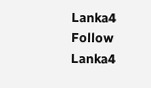Lanka4
Follow Lanka4